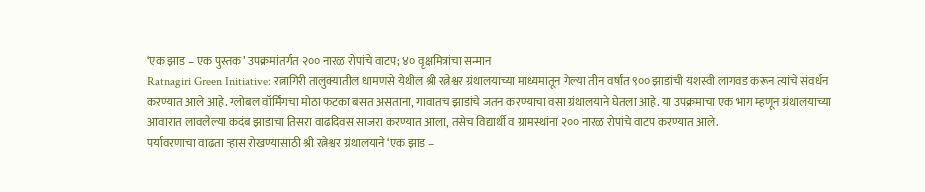‘एक झाड – एक पुस्तक’ उपक्रमांतर्गत २०० नारळ रोपांचे वाटप; ४० वृक्षमित्रांचा सन्मान
Ratnagiri Green Initiative: रत्नागिरी तालुक्यातील धामणसे येथील श्री रत्नेश्वर ग्रंथालयाच्या माध्यमातून गेल्या तीन वर्षांत ९०० झाडांची यशस्वी लागवड करून त्यांचे संवर्धन करण्यात आले आहे. ग्लोबल वॉर्मिंगचा मोठा फटका बसत असताना, गावातच झाडांचे जतन करण्याचा वसा ग्रंथालयाने घेतला आहे. या उपक्रमाचा एक भाग म्हणून ग्रंथालयाच्या आवारात लावलेल्या कदंब झाडाचा तिसरा वाढदिवस साजरा करण्यात आला, तसेच विद्यार्थी व ग्रामस्थांना २०० नारळ रोपांचे वाटप करण्यात आले.
पर्यावरणाचा वाढता ऱ्हास रोखण्यासाठी श्री रत्नेश्वर ग्रंथालयाने ‘एक झाड –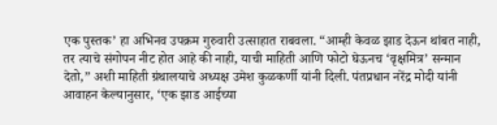एक पुस्तक’ हा अभिनव उपक्रम गुरुवारी उत्साहात राबवला. “आम्ही केवळ झाड देऊन थांबत नाही, तर त्याचे संगोपन नीट होत आहे की नाही, याची माहिती आणि फोटो घेऊनच ‘वृक्षमित्र’ सन्मान देतो,” अशी माहिती ग्रंथालयाचे अध्यक्ष उमेश कुळकर्णी यांनी दिली. पंतप्रधान नरेंद्र मोदी यांनी आवाहन केल्यानुसार, ‘एक झाड आईच्या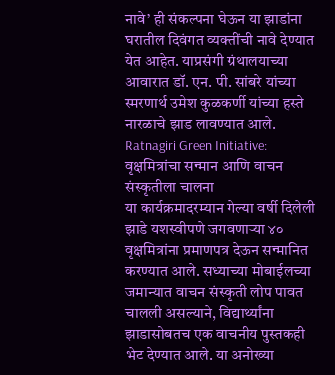नावे’ ही संकल्पना घेऊन या झाडांना घरातील दिवंगत व्यक्तींची नावे देण्यात येत आहेत. याप्रसंगी ग्रंथालयाच्या आवारात डॉ. एन. पी. सांबरे यांच्या स्मरणार्थ उमेश कुळकर्णी यांच्या हस्ते नारळाचे झाड लावण्यात आले.
Ratnagiri Green Initiative: वृक्षमित्रांचा सन्मान आणि वाचन संस्कृतीला चालना
या कार्यक्रमादरम्यान गेल्या वर्षी दिलेली झाडे यशस्वीपणे जगवणाऱ्या ४० वृक्षमित्रांना प्रमाणपत्र देऊन सन्मानित करण्यात आले. सध्याच्या मोबाईलच्या जमान्यात वाचन संस्कृती लोप पावत चालली असल्याने, विद्यार्थ्यांना झाडासोबतच एक वाचनीय पुस्तकही भेट देण्यात आले. या अनोख्या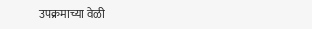उपक्रमाच्या वेळी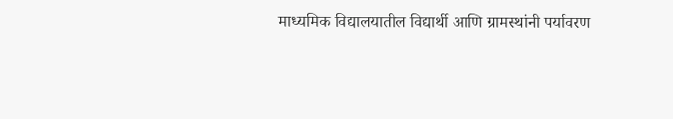माध्यमिक विद्यालयातील विद्यार्थी आणि ग्रामस्थांनी पर्यावरण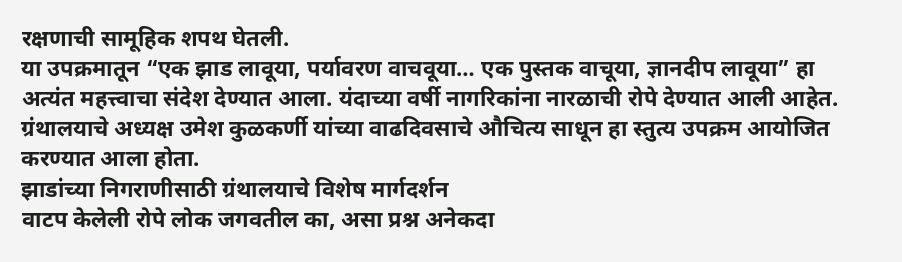रक्षणाची सामूहिक शपथ घेतली.
या उपक्रमातून “एक झाड लावूया, पर्यावरण वाचवूया… एक पुस्तक वाचूया, ज्ञानदीप लावूया” हा अत्यंत महत्त्वाचा संदेश देण्यात आला. यंदाच्या वर्षी नागरिकांना नारळाची रोपे देण्यात आली आहेत. ग्रंथालयाचे अध्यक्ष उमेश कुळकर्णी यांच्या वाढदिवसाचे औचित्य साधून हा स्तुत्य उपक्रम आयोजित करण्यात आला होता.
झाडांच्या निगराणीसाठी ग्रंथालयाचे विशेष मार्गदर्शन
वाटप केलेली रोपे लोक जगवतील का, असा प्रश्न अनेकदा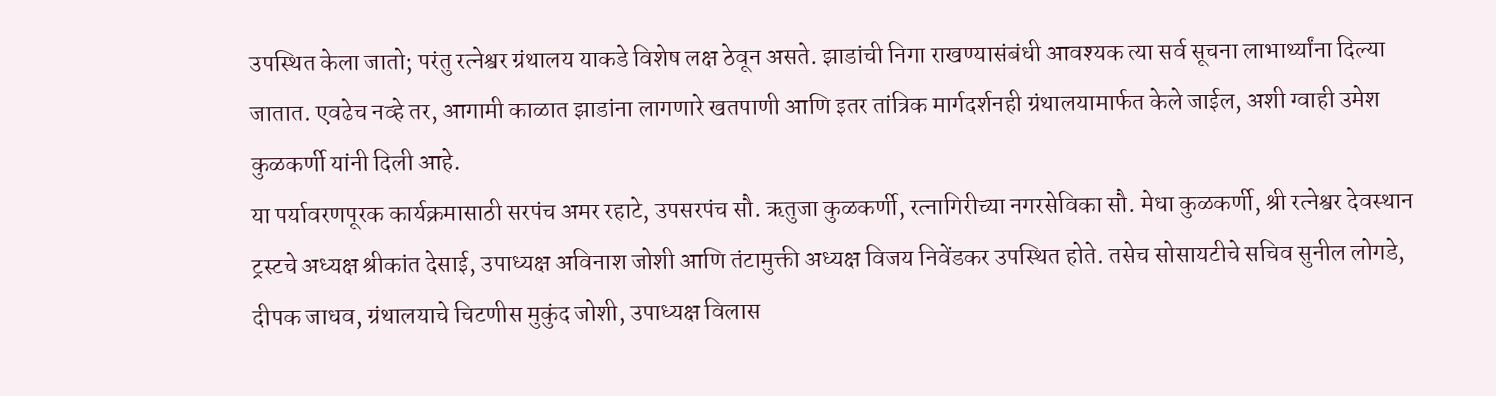उपस्थित केला जातो; परंतु रत्नेश्वर ग्रंथालय याकडे विशेष लक्ष ठेवून असते. झाडांची निगा राखण्यासंबंधी आवश्यक त्या सर्व सूचना लाभार्थ्यांना दिल्या जातात. एवढेच नव्हे तर, आगामी काळात झाडांना लागणारे खतपाणी आणि इतर तांत्रिक मार्गदर्शनही ग्रंथालयामार्फत केले जाईल, अशी ग्वाही उमेश कुळकर्णी यांनी दिली आहे.
या पर्यावरणपूरक कार्यक्रमासाठी सरपंच अमर रहाटे, उपसरपंच सौ. ऋतुजा कुळकर्णी, रत्नागिरीच्या नगरसेविका सौ. मेधा कुळकर्णी, श्री रत्नेश्वर देवस्थान ट्रस्टचे अध्यक्ष श्रीकांत देसाई, उपाध्यक्ष अविनाश जोशी आणि तंटामुक्ती अध्यक्ष विजय निवेंडकर उपस्थित होते. तसेच सोसायटीचे सचिव सुनील लोगडे, दीपक जाधव, ग्रंथालयाचे चिटणीस मुकुंद जोशी, उपाध्यक्ष विलास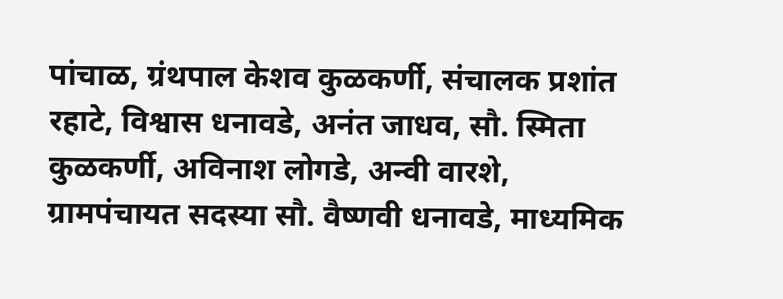पांचाळ, ग्रंथपाल केशव कुळकर्णी, संचालक प्रशांत रहाटे, विश्वास धनावडे, अनंत जाधव, सौ. स्मिता कुळकर्णी, अविनाश लोगडे, अन्वी वारशे, ग्रामपंचायत सदस्या सौ. वैष्णवी धनावडे, माध्यमिक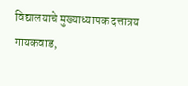विद्यालयाचे मुख्याध्यापक दत्तात्रय गायकवाड,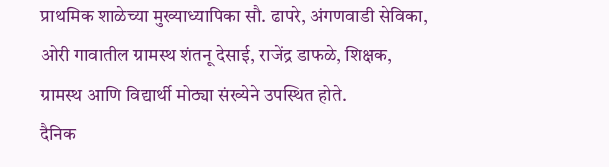प्राथमिक शाळेच्या मुख्याध्यापिका सौ. ढापरे, अंगणवाडी सेविका, ओरी गावातील ग्रामस्थ शंतनू देसाई, राजेंद्र डाफळे, शिक्षक, ग्रामस्थ आणि विद्यार्थी मोठ्या संख्येने उपस्थित होते.
दैनिक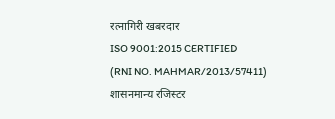रत्नागिरी खबरदार
ISO 9001:2015 CERTIFIED
(RNI NO. MAHMAR/2013/57411)
शासनमान्य रजिस्टर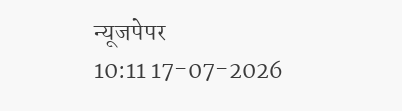न्यूजपेपर
10:11 17-07-2026